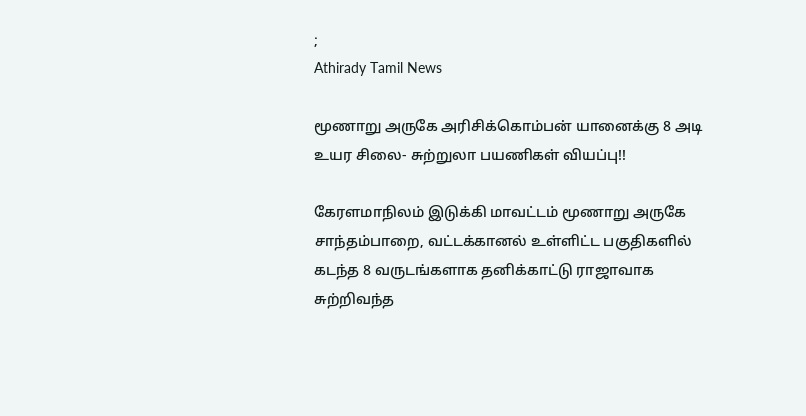;
Athirady Tamil News

மூணாறு அருகே அரிசிக்கொம்பன் யானைக்கு 8 அடி உயர சிலை- சுற்றுலா பயணிகள் வியப்பு!!

கேரளமாநிலம் இடுக்கி மாவட்டம் மூணாறு அருகே சாந்தம்பாறை, வட்டக்கானல் உள்ளிட்ட பகுதிகளில் கடந்த 8 வருடங்களாக தனிக்காட்டு ராஜாவாக சுற்றிவந்த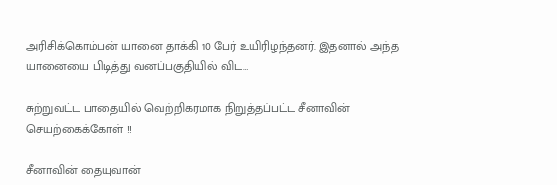அரிசிக்கொம்பன் யானை தாக்கி 10 பேர் உயிரிழந்தனர். இதனால் அந்த யானையை பிடித்து வனப்பகுதியில் விட…

சுற்றுவட்ட பாதையில் வெற்றிகரமாக நிறுத்தப்பட்ட சீனாவின் செயற்கைக்கோள் !!

சீனாவின் தையுவான்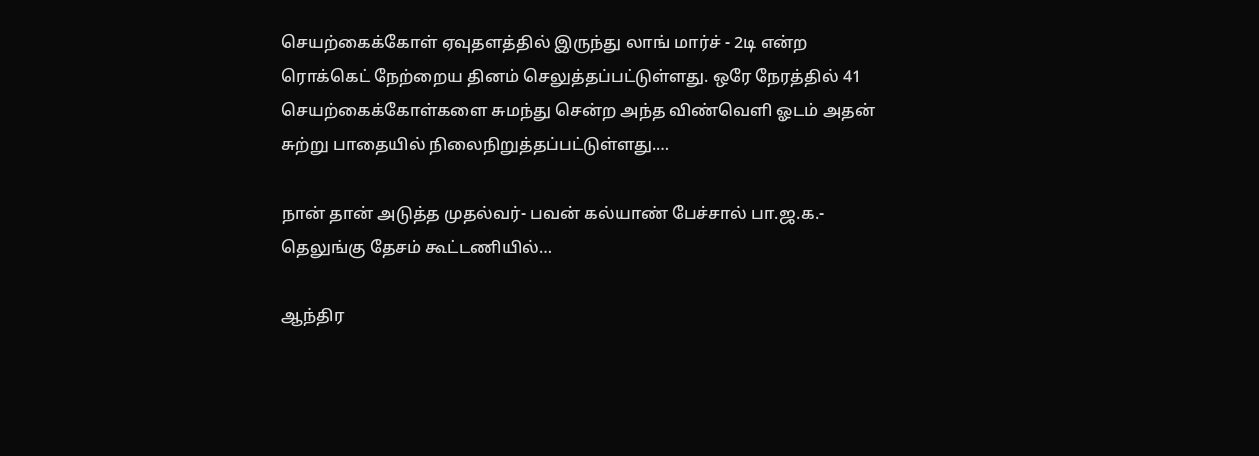செயற்கைக்கோள் ஏவுதளத்தில் இருந்து லாங் மார்ச் - 2டி என்ற ரொக்கெட் நேற்றைய தினம் செலுத்தப்பட்டுள்ளது. ஒரே நேரத்தில் 41 செயற்கைக்கோள்களை சுமந்து சென்ற அந்த விண்வெளி ஓடம் அதன் சுற்று பாதையில் நிலைநிறுத்தப்பட்டுள்ளது.…

நான் தான் அடுத்த முதல்வர்- பவன் கல்யாண் பேச்சால் பா.ஜ.க.- தெலுங்கு தேசம் கூட்டணியில்…

ஆந்திர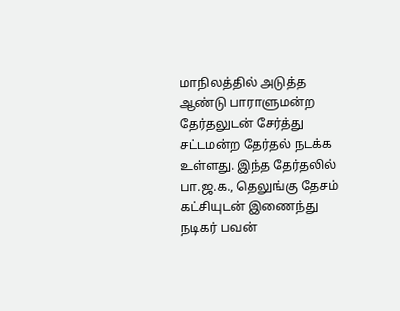மாநிலத்தில் அடுத்த ஆண்டு பாராளுமன்ற தேர்தலுடன் சேர்த்து சட்டமன்ற தேர்தல் நடக்க உள்ளது. இந்த தேர்தலில் பா.ஜ.க., தெலுங்கு தேசம் கட்சியுடன் இணைந்து நடிகர் பவன்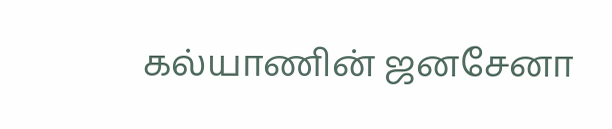கல்யாணின் ஜனசேனா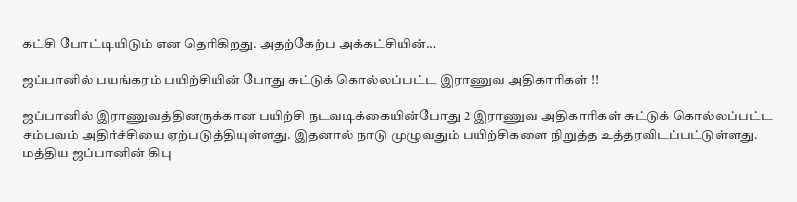கட்சி போட்டியிடும் என தெரிகிறது. அதற்கேற்ப அக்கட்சியின்…

ஜப்பானில் பயங்கரம் பயிற்சியின் போது சுட்டுக் கொல்லப்பட்ட இராணுவ அதிகாரிகள் !!

ஜப்பானில் இராணுவத்தினருக்கான பயிற்சி நடவடிக்கையின்போது 2 இராணுவ அதிகாரிகள் சுட்டுக் கொல்லப்பட்ட சம்பவம் அதிர்ச்சியை ஏற்படுத்தியுள்ளது. இதனால் நாடு முழுவதும் பயிற்சிகளை நிறுத்த உத்தரவிடப்பட்டுள்ளது. மத்திய ஜப்பானின் கிபு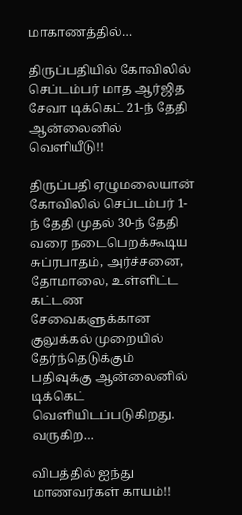மாகாணத்தில்…

திருப்பதியில் கோவிலில் செப்டம்பர் மாத ஆர்ஜித சேவா டிக்கெட் 21-ந் தேதி ஆன்லைனில் வெளியீடு!!

திருப்பதி ஏழுமலையான் கோவிலில் செப்டம்பர் 1-ந் தேதி முதல் 30-ந் தேதி வரை நடைபெறக்கூடிய சுப்ரபாதம், அர்ச்சனை, தோமாலை, உள்ளிட்ட கட்டண சேவைகளுக்கான குலுக்கல் முறையில் தேர்ந்தெடுக்கும் பதிவுக்கு ஆன்லைனில் டிக்கெட் வெளியிடப்படுகிறது. வருகிற…

விபத்தில் ஐந்து மாணவர்கள் காயம்!!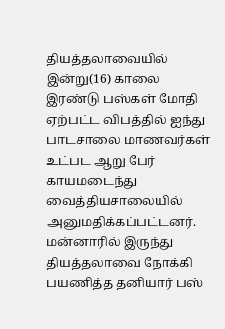தியத்தலாவையில் இன்று(16) காலை இரண்டு பஸ்கள் மோதி ஏற்பட்ட விபத்தில் ஐந்து பாடசாலை மாணவர்கள் உட்பட ஆறு பேர் காயமடைந்து வைத்தியசாலையில் அனுமதிக்கப்பட்டனர். மன்னாரில் இருந்து தியத்தலாவை நோக்கி பயணித்த தனியார் பஸ்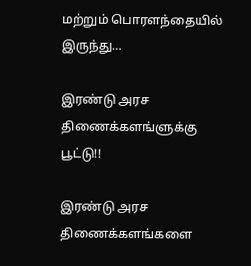மற்றும் பொரளந்தையில் இருந்து…

இரண்டு அரச திணைக்களங்ளுக்கு பூட்டு!!

இரண்டு அரச திணைக்களங்களை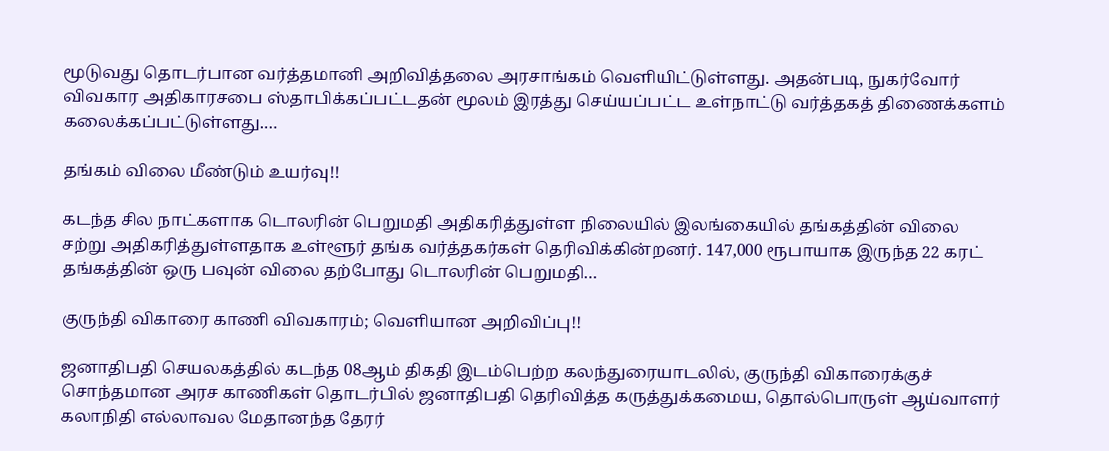மூடுவது தொடர்பான வர்த்தமானி அறிவித்தலை அரசாங்கம் வெளியிட்டுள்ளது. அதன்படி, நுகர்வோர் விவகார அதிகாரசபை ஸ்தாபிக்கப்பட்டதன் மூலம் இரத்து செய்யப்பட்ட உள்நாட்டு வர்த்தகத் திணைக்களம் கலைக்கப்பட்டுள்ளது.…

தங்கம் விலை மீண்டும் உயர்வு!!

கடந்த சில நாட்களாக டொலரின் பெறுமதி அதிகரித்துள்ள நிலையில் இலங்கையில் தங்கத்தின் விலை சற்று அதிகரித்துள்ளதாக உள்ளூர் தங்க வர்த்தகர்கள் தெரிவிக்கின்றனர். 147,000 ரூபாயாக இருந்த 22 கரட் தங்கத்தின் ஒரு பவுன் விலை தற்போது டொலரின் பெறுமதி…

குருந்தி விகாரை காணி விவகாரம்; வெளியான அறிவிப்பு!!

ஜனாதிபதி செயலகத்தில் கடந்த 08ஆம் திகதி இடம்பெற்ற கலந்துரையாடலில், குருந்தி விகாரைக்குச் சொந்தமான அரச காணிகள் தொடர்பில் ஜனாதிபதி தெரிவித்த கருத்துக்கமைய, தொல்பொருள் ஆய்வாளர் கலாநிதி எல்லாவல மேதானந்த தேரர்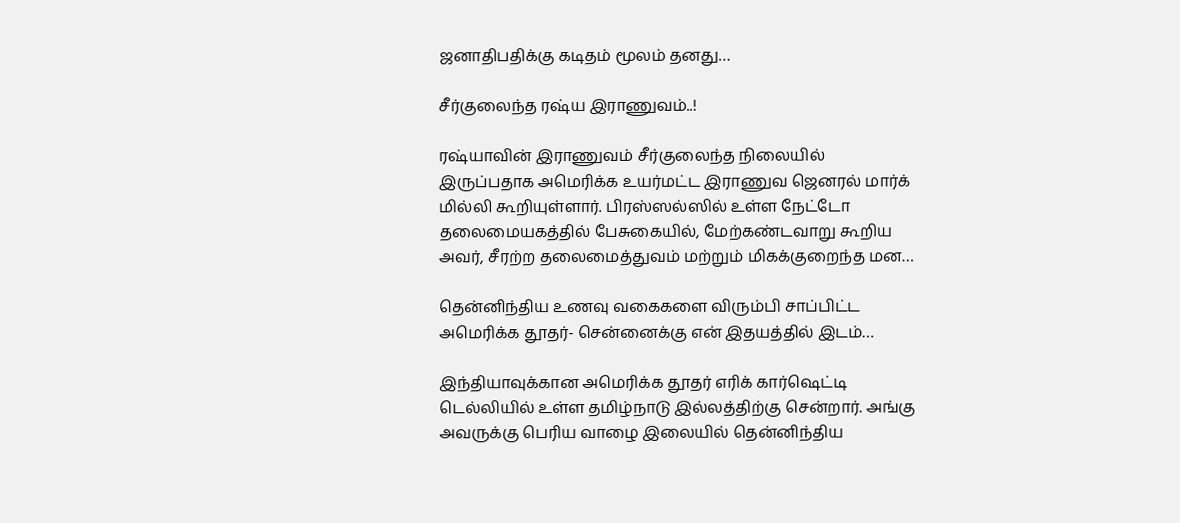ஜனாதிபதிக்கு கடிதம் மூலம் தனது…

சீர்குலைந்த ரஷ்ய இராணுவம்..!

ரஷ்யாவின் இராணுவம் சீர்குலைந்த நிலையில் இருப்பதாக அமெரிக்க உயர்மட்ட இராணுவ ஜெனரல் மார்க் மில்லி கூறியுள்ளார். பிரஸ்ஸல்ஸில் உள்ள நேட்டோ தலைமையகத்தில் பேசுகையில், மேற்கண்டவாறு கூறிய அவர், சீரற்ற தலைமைத்துவம் மற்றும் மிகக்குறைந்த மன…

தென்னிந்திய உணவு வகைகளை விரும்பி சாப்பிட்ட அமெரிக்க தூதர்- சென்னைக்கு என் இதயத்தில் இடம்…

இந்தியாவுக்கான அமெரிக்க தூதர் எரிக் கார்ஷெட்டி டெல்லியில் உள்ள தமிழ்நாடு இல்லத்திற்கு சென்றார். அங்கு அவருக்கு பெரிய வாழை இலையில் தென்னிந்திய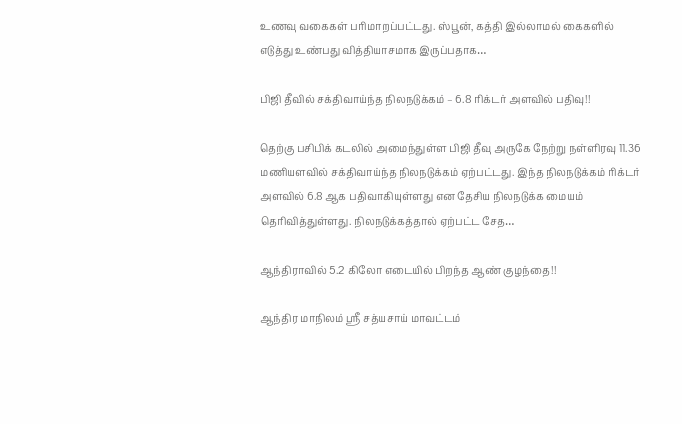உணவு வகைகள் பரிமாறப்பட்டது. ஸ்பூன், கத்தி இல்லாமல் கைகளில் எடுத்து உண்பது வித்தியாசமாக இருப்பதாக…

பிஜி தீவில் சக்திவாய்ந்த நிலநடுக்கம் – 6.8 ரிக்டர் அளவில் பதிவு!!

தெற்கு பசிபிக் கடலில் அமைந்துள்ள பிஜி தீவு அருகே நேற்று நள்ளிரவு 11.36 மணியளவில் சக்திவாய்ந்த நிலநடுக்கம் ஏற்பட்டது. இந்த நிலநடுக்கம் ரிக்டர் அளவில் 6.8 ஆக பதிவாகியுள்ளது என தேசிய நிலநடுக்க மையம் தெரிவித்துள்ளது. நிலநடுக்கத்தால் ஏற்பட்ட சேத…

ஆந்திராவில் 5.2 கிலோ எடையில் பிறந்த ஆண் குழந்தை!!

ஆந்திர மாநிலம் ஸ்ரீ சத்யசாய் மாவட்டம்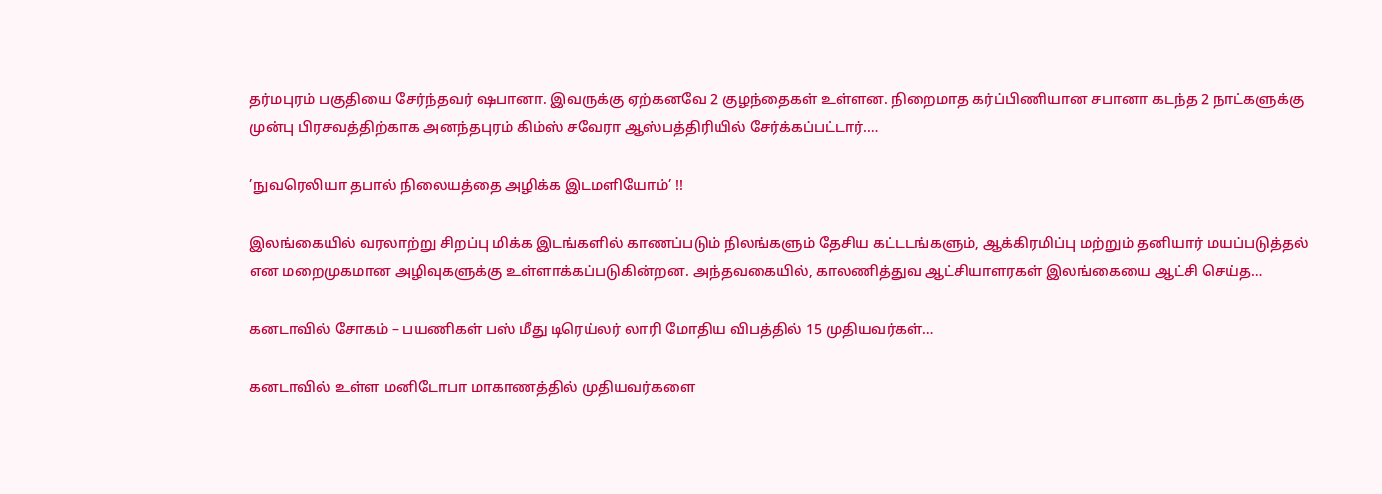தர்மபுரம் பகுதியை சேர்ந்தவர் ஷபானா. இவருக்கு ஏற்கனவே 2 குழந்தைகள் உள்ளன. நிறைமாத கர்ப்பிணியான சபானா கடந்த 2 நாட்களுக்கு முன்பு பிரசவத்திற்காக அனந்தபுரம் கிம்ஸ் சவேரா ஆஸ்பத்திரியில் சேர்க்கப்பட்டார்.…

’நுவரெலியா தபால் நிலையத்தை அழிக்க இடமளியோம்’ !!

இலங்கையில் வரலாற்று சிறப்பு மிக்க இடங்களில் காணப்படும் நிலங்களும் தேசிய கட்டடங்களும், ஆக்கிரமிப்பு மற்றும் தனியார் மயப்படுத்தல் என மறைமுகமான அழிவுகளுக்கு உள்ளாக்கப்படுகின்றன. அந்தவகையில், காலணித்துவ ஆட்சியாளரகள் இலங்கையை ஆட்சி செய்த…

கனடாவில் சோகம் – பயணிகள் பஸ் மீது டிரெய்லர் லாரி மோதிய விபத்தில் 15 முதியவர்கள்…

கனடாவில் உள்ள மனிடோபா மாகாணத்தில் முதியவர்களை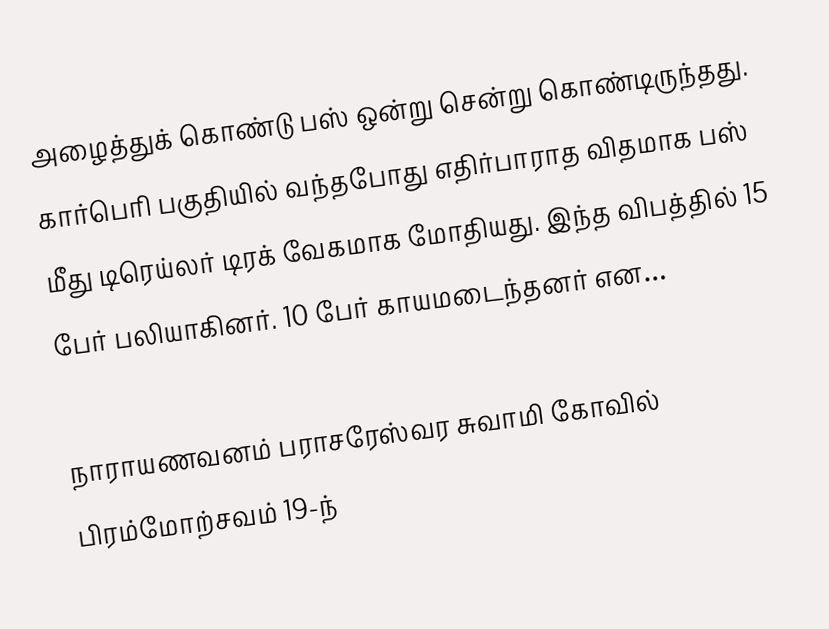அழைத்துக் கொண்டு பஸ் ஒன்று சென்று கொண்டிருந்தது. கார்பெரி பகுதியில் வந்தபோது எதிர்பாராத விதமாக பஸ் மீது டிரெய்லர் டிரக் வேகமாக மோதியது. இந்த விபத்தில் 15 பேர் பலியாகினர். 10 பேர் காயமடைந்தனர் என…

நாராயணவனம் பராசரேஸ்வர சுவாமி கோவில் பிரம்மோற்சவம் 19-ந்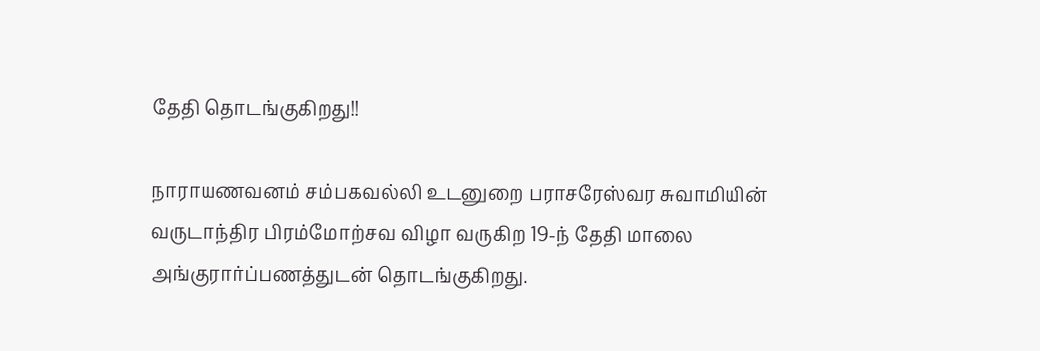தேதி தொடங்குகிறது!!

நாராயணவனம் சம்பகவல்லி உடனுறை பராசரேஸ்வர சுவாமியின் வருடாந்திர பிரம்மோற்சவ விழா வருகிற 19-ந் தேதி மாலை அங்குரார்ப்பணத்துடன் தொடங்குகிறது.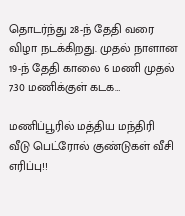தொடர்ந்து 28-ந் தேதி வரை விழா நடக்கிறது. முதல் நாளான 19-ந் தேதி காலை 6 மணி முதல் 7.30 மணிக்குள் கடக…

மணிப்பூரில் மத்திய மந்திரி வீடு பெட்ரோல் குண்டுகள் வீசி எரிப்பு!!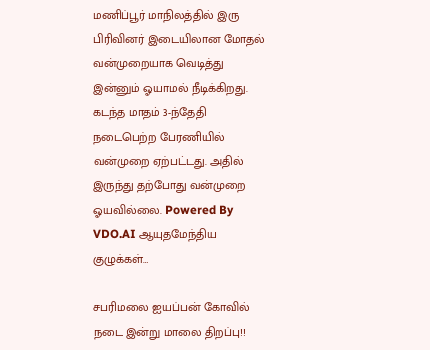மணிப்பூர் மாநிலத்தில் இரு பிரிவினர் இடையிலான மோதல் வன்முறையாக வெடித்து இன்னும் ஓயாமல் நீடிக்கிறது. கடந்த மாதம் 3-ந்தேதி நடைபெற்ற பேரணியில் வன்முறை ஏற்பட்டது. அதில் இருந்து தற்போது வன்முறை ஓயவில்லை. Powered By VDO.AI ஆயுதமேந்திய குழுக்கள்…

சபரிமலை ஐயப்பன் கோவில் நடை இன்று மாலை திறப்பு!!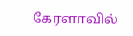கேரளாவில்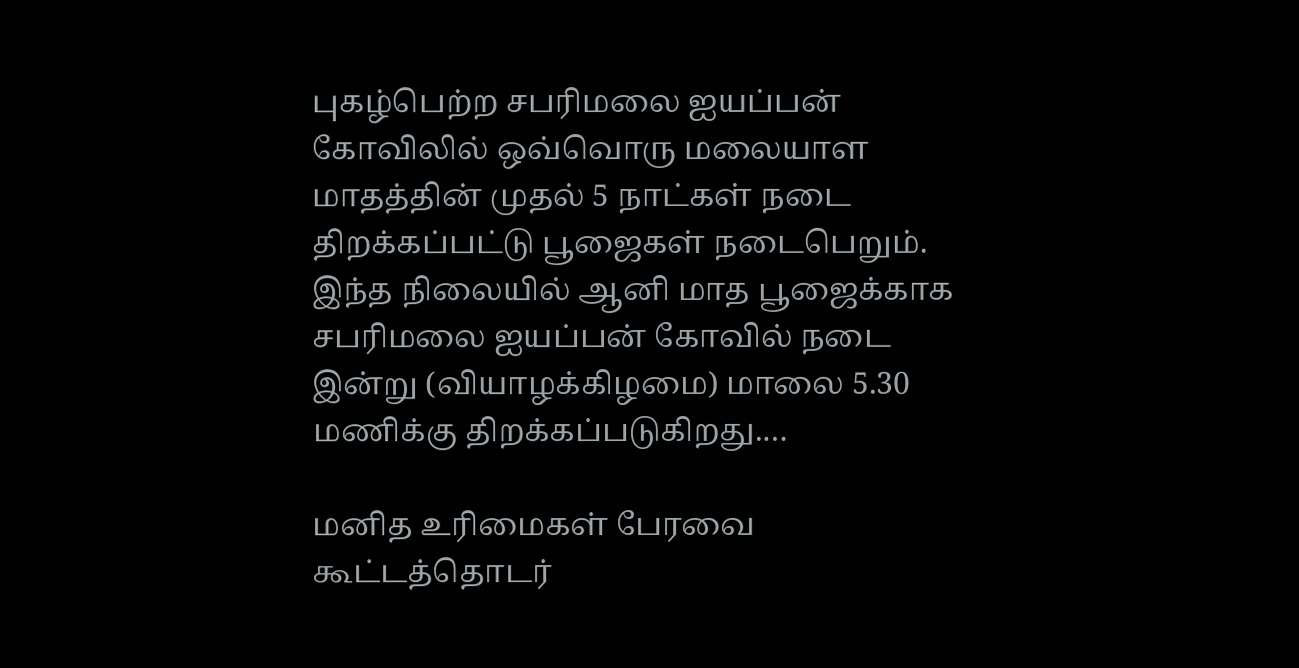புகழ்பெற்ற சபரிமலை ஐயப்பன் கோவிலில் ஒவ்வொரு மலையாள மாதத்தின் முதல் 5 நாட்கள் நடை திறக்கப்பட்டு பூஜைகள் நடைபெறும். இந்த நிலையில் ஆனி மாத பூஜைக்காக சபரிமலை ஐயப்பன் கோவில் நடை இன்று (வியாழக்கிழமை) மாலை 5.30 மணிக்கு திறக்கப்படுகிறது.…

மனித உரிமைகள் பேரவை கூட்டத்தொடர்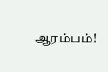ஆரம்பம்!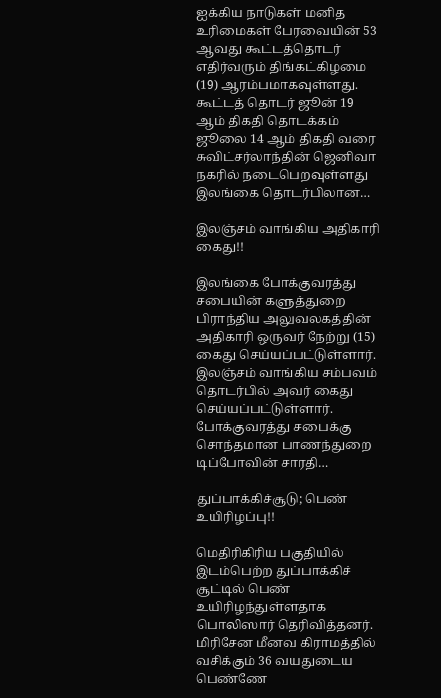ஐக்கிய நாடுகள் மனித உரிமைகள் பேரவையின் 53 ஆவது கூட்டத்தொடர் எதிர்வரும் திங்கட்கிழமை (19) ஆரம்பமாகவுள்ளது. கூட்டத் தொடர் ஜூன் 19 ஆம் திகதி தொடக்கம் ஜூலை 14 ஆம் திகதி வரை சுவிட்சர்லாந்தின் ஜெனிவா நகரில் நடைபெறவுள்ளது இலங்கை தொடர்பிலான…

இலஞ்சம் வாங்கிய அதிகாரி கைது!!

இலங்கை போக்குவரத்து சபையின் களுத்துறை பிராந்திய அலுவலகத்தின் அதிகாரி ஒருவர் நேற்று (15) கைது செய்யப்பட்டுள்ளார். இலஞ்சம் வாங்கிய சம்பவம் தொடர்பில் அவர் கைது செய்யப்பட்டுள்ளார். போக்குவரத்து சபைக்கு சொந்தமான பாணந்துறை டிப்போவின் சாரதி…

துப்பாக்கிச்சூடு; பெண் உயிரிழப்பு!!

மெதிரிகிரிய பகுதியில் இடம்பெற்ற துப்பாக்கிச் சூட்டில் பெண் உயிரிழந்துள்ளதாக பொலிஸார் தெரிவித்தனர். மிரிசேன மீனவ கிராமத்தில் வசிக்கும் 36 வயதுடைய பெண்ணே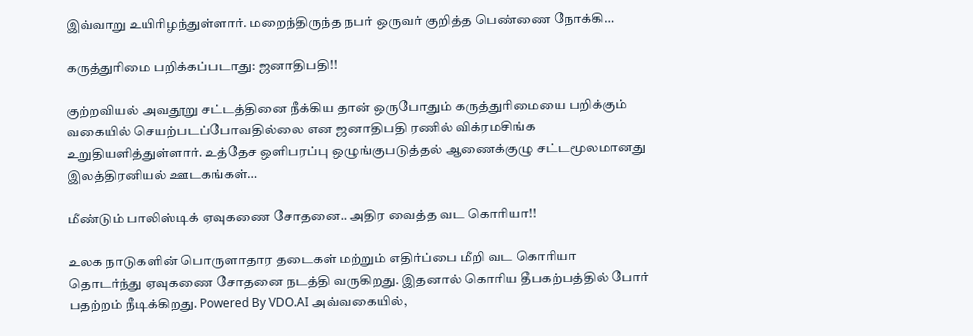இவ்வாறு உயிரிழந்துள்ளார். மறைந்திருந்த நபர் ஒருவர் குறித்த பெண்ணை நோக்கி…

கருத்துரிமை பறிக்கப்படாது: ஜனாதிபதி!!

குற்றவியல் அவதூறு சட்டத்தினை நீக்கிய தான் ஒருபோதும் கருத்துரிமையை பறிக்கும் வகையில் செயற்படப்போவதில்லை என ஜனாதிபதி ரணில் விக்ரமசிங்க உறுதியளித்துள்ளார். உத்தேச ஒளிபரப்பு ஒழுங்குபடுத்தல் ஆணைக்குழு சட்டமூலமானது இலத்திரனியல் ஊடகங்கள்…

மீண்டும் பாலிஸ்டிக் ஏவுகணை சோதனை.. அதிர வைத்த வட கொரியா!!

உலக நாடுகளின் பொருளாதார தடைகள் மற்றும் எதிர்ப்பை மீறி வட கொரியா தொடர்ந்து ஏவுகணை சோதனை நடத்தி வருகிறது. இதனால் கொரிய தீபகற்பத்தில் போர் பதற்றம் நீடிக்கிறது. Powered By VDO.AI அவ்வகையில்,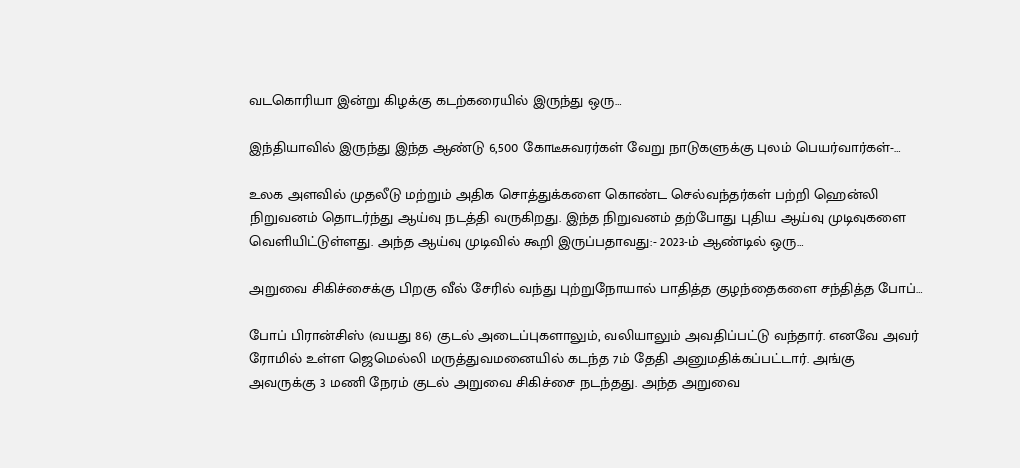வடகொரியா இன்று கிழக்கு கடற்கரையில் இருந்து ஒரு…

இந்தியாவில் இருந்து இந்த ஆண்டு 6,500 கோடீசுவரர்கள் வேறு நாடுகளுக்கு புலம் பெயர்வார்கள்-…

உலக அளவில் முதலீடு மற்றும் அதிக சொத்துக்களை கொண்ட செல்வந்தர்கள் பற்றி ஹென்லி நிறுவனம் தொடர்ந்து ஆய்வு நடத்தி வருகிறது. இந்த நிறுவனம் தற்போது புதிய ஆய்வு முடிவுகளை வெளியிட்டுள்ளது. அந்த ஆய்வு முடிவில் கூறி இருப்பதாவது:- 2023-ம் ஆண்டில் ஒரு…

அறுவை சிகிச்சைக்கு பிறகு வீல் சேரில் வந்து புற்றுநோயால் பாதித்த குழந்தைகளை சந்தித்த போப்…

போப் பிரான்சிஸ் (வயது 86) குடல் அடைப்புகளாலும், வலியாலும் அவதிப்பட்டு வந்தார். எனவே அவர் ரோமில் உள்ள ஜெமெல்லி மருத்துவமனையில் கடந்த 7ம் தேதி அனுமதிக்கப்பட்டார். அங்கு அவருக்கு 3 மணி நேரம் குடல் அறுவை சிகிச்சை நடந்தது. அந்த அறுவை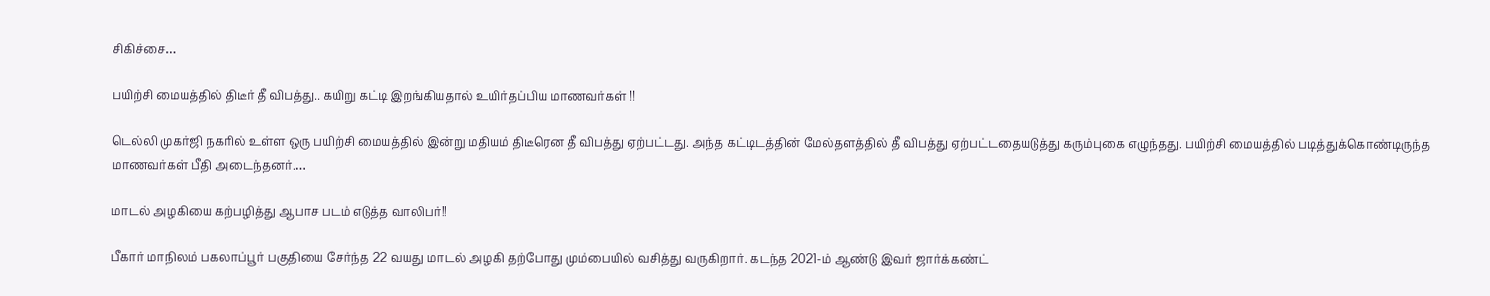சிகிச்சை…

பயிற்சி மையத்தில் திடீர் தீ விபத்து.. கயிறு கட்டி இறங்கியதால் உயிர்தப்பிய மாணவர்கள் !!

டெல்லி முகர்ஜி நகரில் உள்ள ஒரு பயிற்சி மையத்தில் இன்று மதியம் திடீரென தீ விபத்து ஏற்பட்டது. அந்த கட்டிடத்தின் மேல்தளத்தில் தீ விபத்து ஏற்பட்டதையடுத்து கரும்புகை எழுந்தது. பயிற்சி மையத்தில் படித்துக்கொண்டிருந்த மாணவர்கள் பீதி அடைந்தனர்.…

மாடல் அழகியை கற்பழித்து ஆபாச படம் எடுத்த வாலிபர்!!

பீகார் மாநிலம் பகலாப்பூர் பகுதியை சேர்ந்த 22 வயது மாடல் அழகி தற்போது மும்பையில் வசித்து வருகிறார். கடந்த 2021-ம் ஆண்டு இவர் ஜார்க்கண்ட்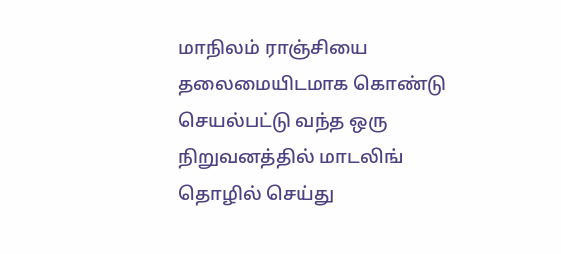மாநிலம் ராஞ்சியை தலைமையிடமாக கொண்டு செயல்பட்டு வந்த ஒரு நிறுவனத்தில் மாடலிங் தொழில் செய்து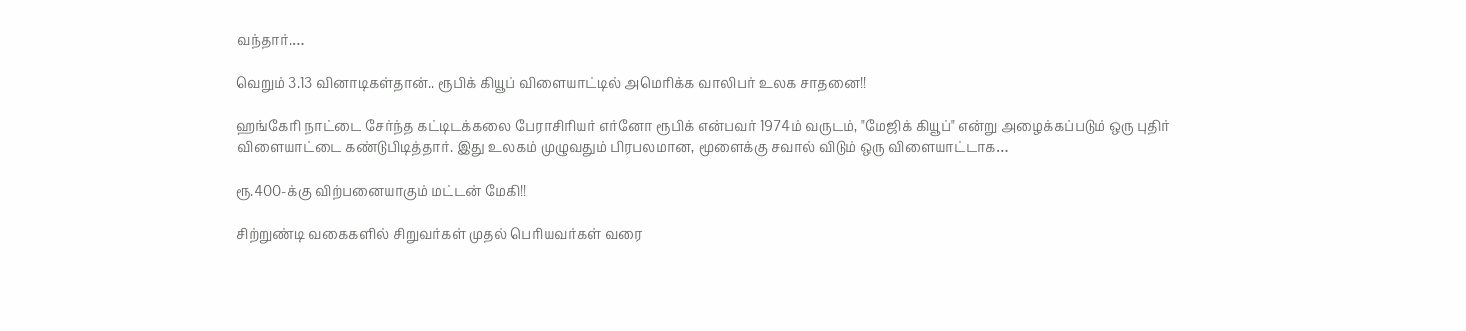வந்தார்.…

வெறும் 3.13 வினாடிகள்தான்.. ரூபிக் கியூப் விளையாட்டில் அமெரிக்க வாலிபர் உலக சாதனை!!

ஹங்கேரி நாட்டை சேர்ந்த கட்டிடக்கலை பேராசிரியர் எர்னோ ரூபிக் என்பவர் 1974ம் வருடம், "மேஜிக் கியூப்" என்று அழைக்கப்படும் ஒரு புதிர் விளையாட்டை கண்டுபிடித்தார். இது உலகம் முழுவதும் பிரபலமான, மூளைக்கு சவால் விடும் ஒரு விளையாட்டாக…

ரூ.400-க்கு விற்பனையாகும் மட்டன் மேகி!!

சிற்றுண்டி வகைகளில் சிறுவர்கள் முதல் பெரியவர்கள் வரை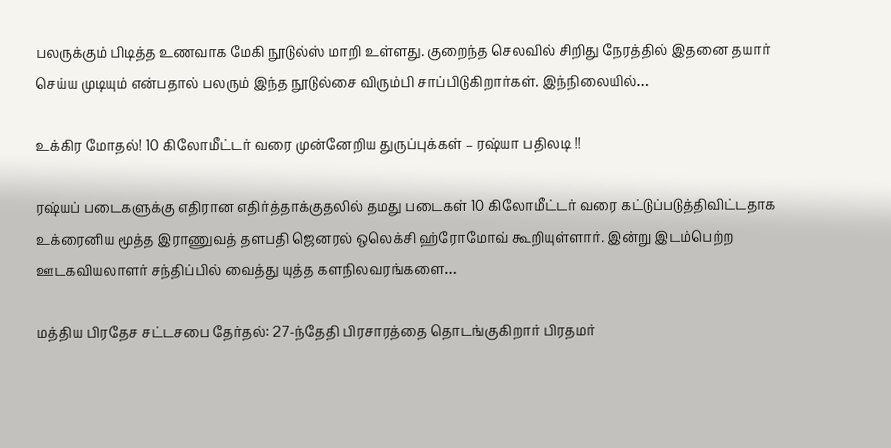பலருக்கும் பிடித்த உணவாக மேகி நூடுல்ஸ் மாறி உள்ளது. குறைந்த செலவில் சிறிது நேரத்தில் இதனை தயார் செய்ய முடியும் என்பதால் பலரும் இந்த நூடுல்சை விரும்பி சாப்பிடுகிறார்கள். இந்நிலையில்…

உக்கிர மோதல்! 10 கிலோமீட்டர் வரை முன்னேறிய துருப்புக்கள் – ரஷ்யா பதிலடி !!

ரஷ்யப் படைகளுக்கு எதிரான எதிர்த்தாக்குதலில் தமது படைகள் 10 கிலோமீட்டர் வரை கட்டுப்படுத்திவிட்டதாக உக்ரைனிய மூத்த இராணுவத் தளபதி ஜெனரல் ஒலெக்சி ஹ்ரோமோவ் கூறியுள்ளார். இன்று இடம்பெற்ற ஊடகவியலாளர் சந்திப்பில் வைத்து யுத்த களநிலவரங்களை…

மத்திய பிரதேச சட்டசபை தேர்தல்: 27-ந்தேதி பிரசாரத்தை தொடங்குகிறார் பிரதமர்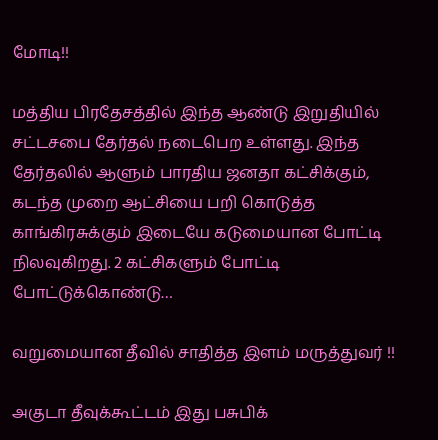மோடி!!

மத்திய பிரதேசத்தில் இந்த ஆண்டு இறுதியில் சட்டசபை தேர்தல் நடைபெற உள்ளது. இந்த தேர்தலில் ஆளும் பாரதிய ஜனதா கட்சிக்கும், கடந்த முறை ஆட்சியை பறி கொடுத்த காங்கிரசுக்கும் இடையே கடுமையான போட்டி நிலவுகிறது. 2 கட்சிகளும் போட்டி போட்டுக்கொண்டு…

வறுமையான தீவில் சாதித்த இளம் மருத்துவர் !!

அகுடா தீவுக்கூட்டம் இது பசுபிக்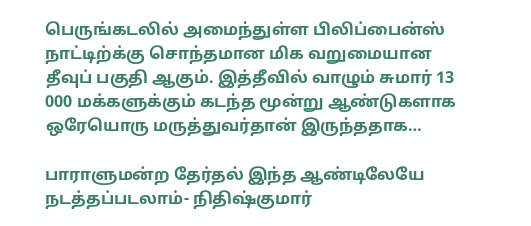பெருங்கடலில் அமைந்துள்ள பிலிப்பைன்ஸ் நாட்டிற்க்கு சொந்தமான மிக வறுமையான தீவுப் பகுதி ஆகும். இத்தீவில் வாழும் சுமார் 13 000 மக்களுக்கும் கடந்த மூன்று ஆண்டுகளாக ஒரேயொரு மருத்துவர்தான் இருந்ததாக…

பாராளுமன்ற தேர்தல் இந்த ஆண்டிலேயே நடத்தப்படலாம்- நிதிஷ்குமார்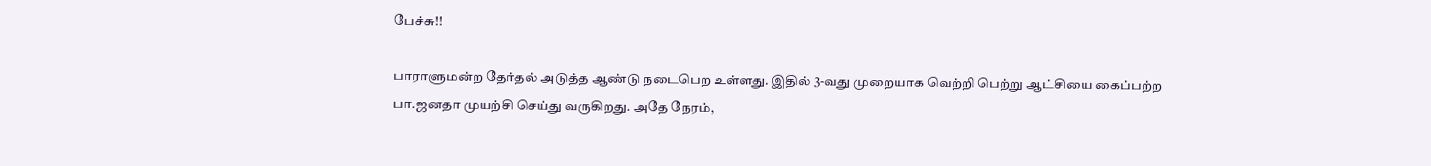பேச்சு!!

பாராளுமன்ற தேர்தல் அடுத்த ஆண்டு நடைபெற உள்ளது. இதில் 3-வது முறையாக வெற்றி பெற்று ஆட்சியை கைப்பற்ற பா.ஜனதா முயற்சி செய்து வருகிறது. அதே நேரம்,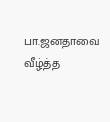பா.ஜனதாவை வீழ்த்த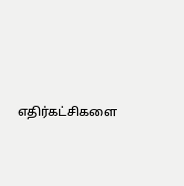எதிர்கட்சிகளை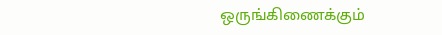ஒருங்கிணைக்கும்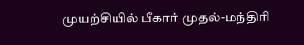முயற்சியில் பீகார் முதல்-மந்திரி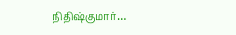நிதிஷ்குமார்…